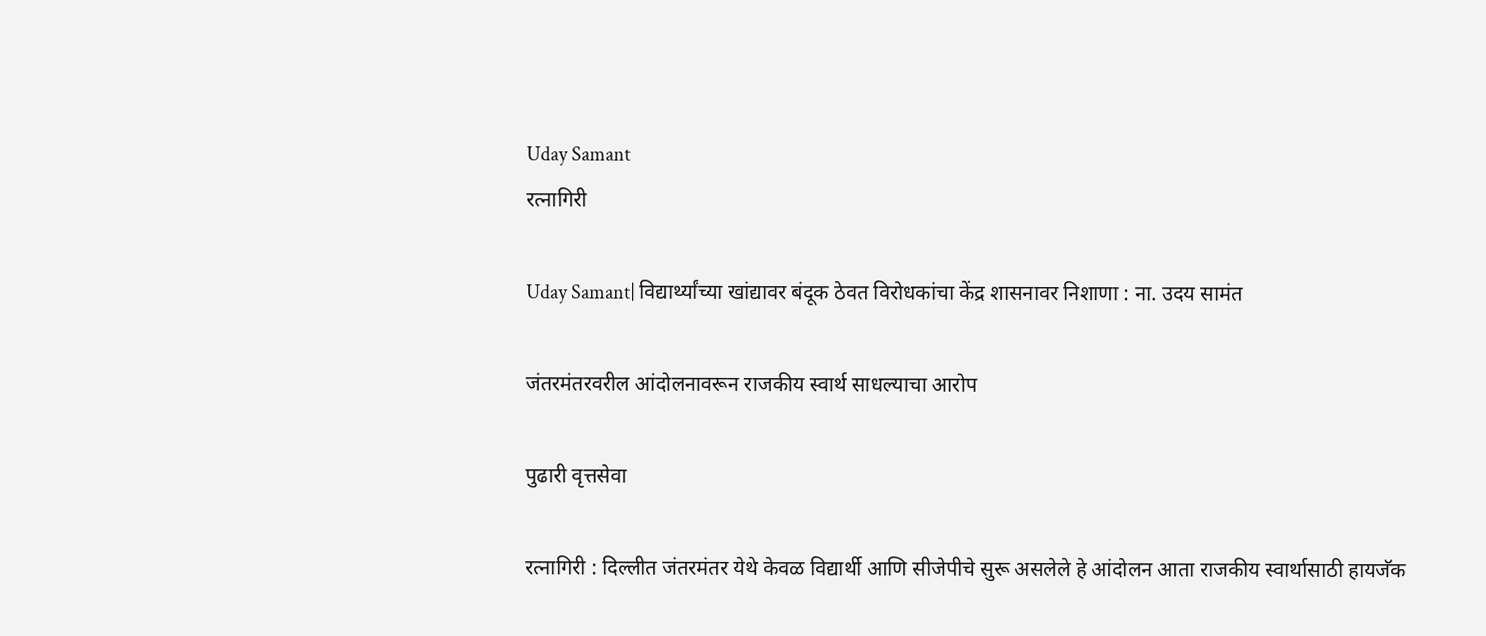Uday Samant
रत्नागिरी

Uday Samant| विद्यार्थ्यांच्‍या खांद्यावर बंदूक ठेवत विरोधकांचा केंद्र शासनावर निशाणा : ना. उदय सामंत

जंतरमंतरवरील आंदोलनावरून राजकीय स्वार्थ साधल्याचा आरोप

पुढारी वृत्तसेवा

रत्नागिरी : दिल्‍लीत जंतरमंतर येथे केवळ विद्यार्थी आणि सीजेपीचे सुरू असलेले हे आंदोलन आता राजकीय स्वार्थासाठी हायजॅक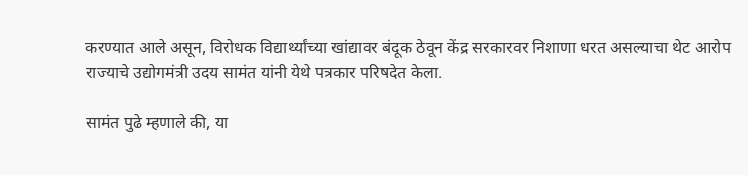करण्यात आले असून, विरोधक विद्यार्थ्यांच्या खांद्यावर बंदूक ठेवून केंद्र सरकारवर निशाणा धरत असल्याचा थेट आरोप राज्‍याचे उद्योगमंत्री उदय सामंत यांनी येथे पत्रकार परिषदेत केला.

सामंत पुढे म्हणाले की, या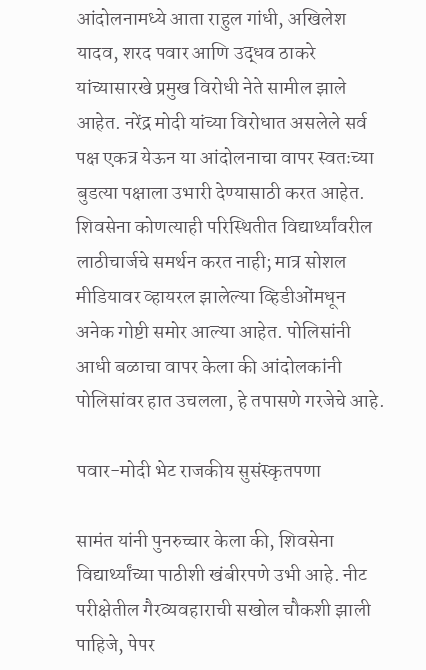आंदोलनामध्ये आता राहुल गांधी, अखिलेश यादव, शरद पवार आणि उद्धव ठाकरे यांच्यासारखे प्रमुख विरोधी नेते सामील झाले आहेत. नरेंद्र मोदी यांच्या विरोधात असलेले सर्व पक्ष एकत्र येऊन या आंदोलनाचा वापर स्वतःच्या बुडत्या पक्षाला उभारी देण्यासाठी करत आहेत. शिवसेना कोणत्याही परिस्थितीत विद्यार्थ्यांवरील लाठीचार्जचे समर्थन करत नाही; मात्र सोशल मीडियावर व्हायरल झालेल्या व्हिडीओंमधून अनेक गोष्टी समोर आल्या आहेत. पोलिसांनी आधी बळाचा वापर केला की आंदोलकांनी पोलिसांवर हात उचलला, हे तपासणे गरजेचे आहे.

पवार-मोदी भेट राजकीय सुसंस्कृतपणा

सामंत यांनी पुनरुच्चार केला की, शिवसेना विद्यार्थ्यांच्या पाठीशी खंबीरपणे उभी आहे. नीट परीक्षेतील गैरव्यवहाराची सखोल चौकशी झाली पाहिजे, पेपर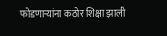फोडणाऱ्यांना कठोर शिक्षा झाली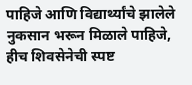पाहिजे आणि विद्यार्थ्यांचे झालेले नुकसान भरून मिळाले पाहिजे, हीच शिवसेनेची स्पष्ट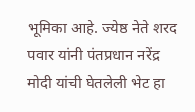भूमिका आहे. ज्येष्ठ नेते शरद पवार यांनी पंतप्रधान नरेंद्र मोदी यांची घेतलेली भेट हा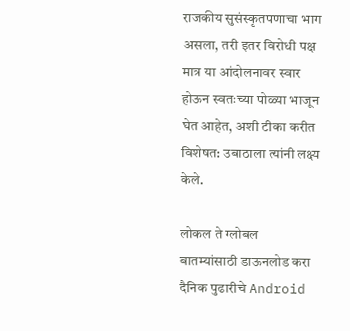राजकीय सुसंस्कृतपणाचा भाग असला, तरी इतर विरोधी पक्ष मात्र या आंदोलनावर स्वार होऊन स्वतःच्या पोळ्या भाजून घेत आहेत, अशी टीका करीत विशेषत: उबाठाला त्‍यांनी लक्ष्य केले.

लोकल ते ग्लोबल बातम्यांसाठी डाऊनलोड करा दैनिक पुढारीचे Android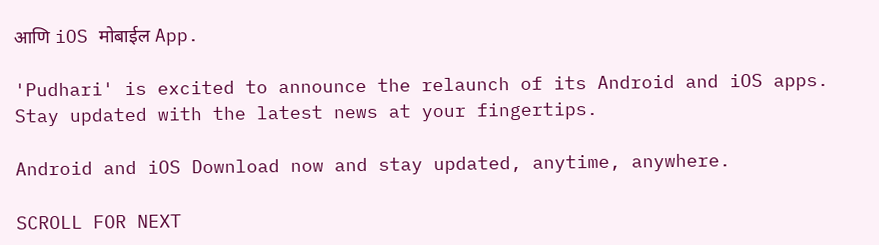आणि iOS मोबाईल App.

'Pudhari' is excited to announce the relaunch of its Android and iOS apps. Stay updated with the latest news at your fingertips.

Android and iOS Download now and stay updated, anytime, anywhere.

SCROLL FOR NEXT